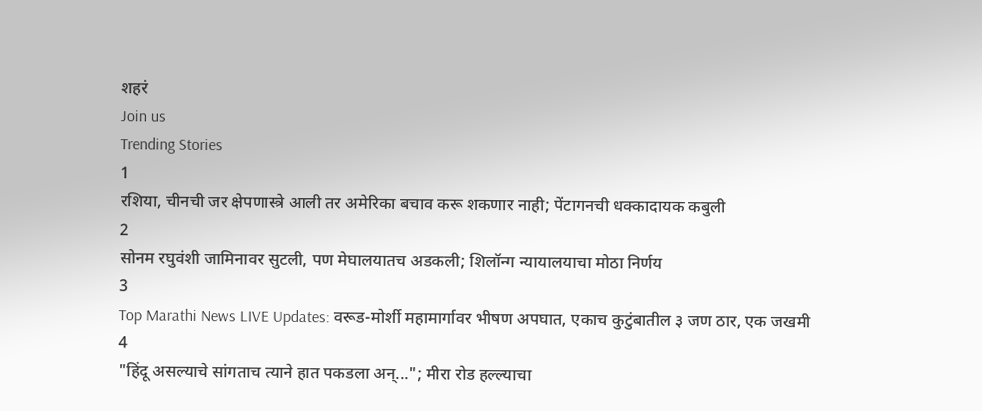शहरं
Join us
Trending Stories
1
रशिया, चीनची जर क्षेपणास्त्रे आली तर अमेरिका बचाव करू शकणार नाही; पेंटागनची धक्कादायक कबुली
2
सोनम रघुवंशी जामिनावर सुटली, पण मेघालयातच अडकली; शिलॉन्ग न्यायालयाचा मोठा निर्णय
3
Top Marathi News LIVE Updates: वरूड-मोर्शी महामार्गावर भीषण अपघात, एकाच कुटुंबातील ३ जण ठार, एक जखमी
4
"हिंदू असल्याचे सांगताच त्याने हात पकडला अन्..."; मीरा रोड हल्ल्याचा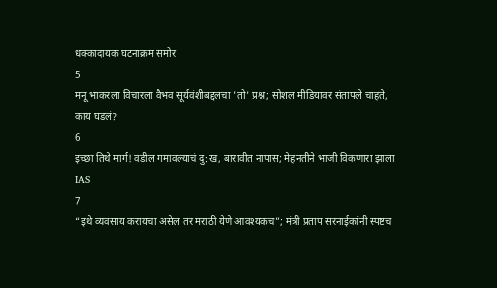धक्कादायक घटनाक्रम समोर
5
मनू भाकरला विचारला वैभव सूर्यवंशीबद्दलचा 'तो' प्रश्न; सोशल मीडियावर संतापले चाहते, काय घडलं?
6
इच्छा तिथे मार्ग! वडील गमावल्याचं दु:ख, बारावीत नापास; मेहनतीने भाजी विकणारा झाला IAS
7
“इथे व्यवसाय करायचा असेल तर मराठी येणे आवश्यकच”; मंत्री प्रताप सरनाईकांनी स्पष्टच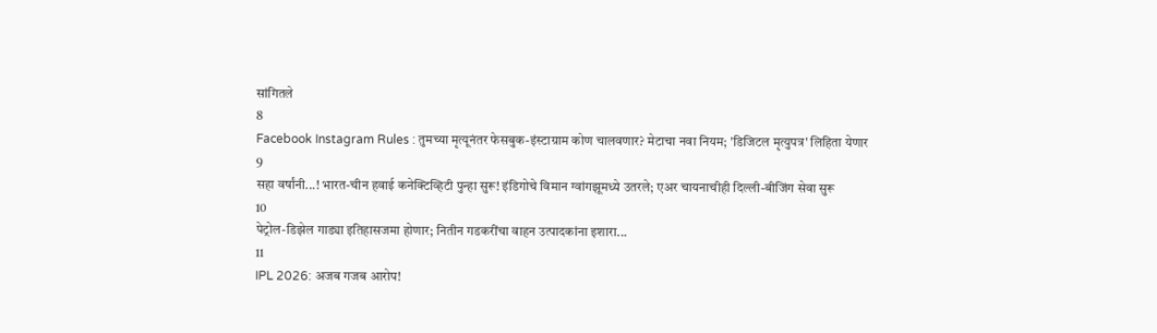सांगितले
8
Facebook Instagram Rules : तुमच्या मृत्यूनंतर फेसबुक-इंस्टाग्राम कोण चालवणार? मेटाचा नवा नियम; 'डिजिटल मृत्युपत्र' लिहिता येणार
9
सहा वर्षांनी...! भारत-चीन हवाई कनेक्टिव्हिटी पुन्हा सुरू! इंडिगोचे विमान ग्वांगझूमध्ये उतरले; एअर चायनाचीही दिल्ली-बीजिंग सेवा सुरू
10
पेट्रोल-डिझेल गाड्या इतिहासजमा होणार; नितीन गडकरींचा वाहन उत्पादकांना इशारा...
11
IPL 2026: अजब गजब आरोप!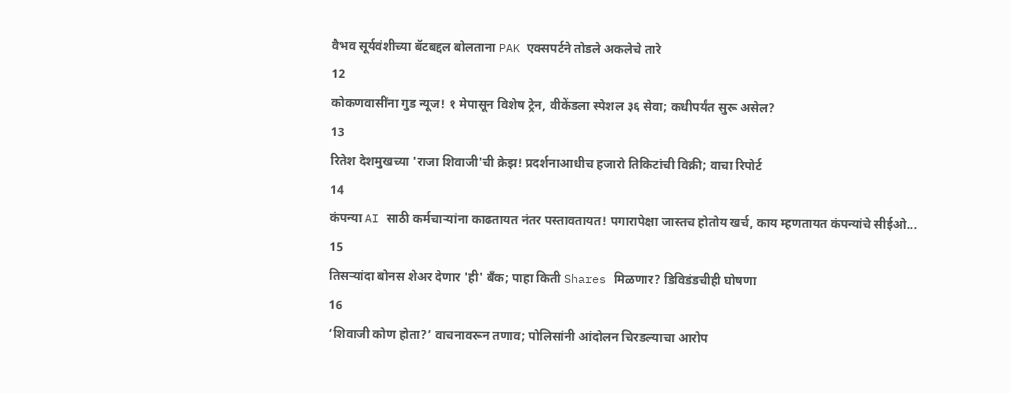वैभव सूर्यवंशीच्या बॅटबद्दल बोलताना PAK एक्सपर्टने तोडले अकलेचे तारे
12
कोकणवासींना गुड न्यूज! १ मेपासून विशेष ट्रेन, वीकेंडला स्पेशल ३६ सेवा; कधीपर्यंत सुरू असेल?
13
रितेश देशमुखच्या 'राजा शिवाजी'ची क्रेझ! प्रदर्शनाआधीच हजारो तिकिटांची विक्री; वाचा रिपोर्ट
14
कंपन्या AI साठी कर्मचाऱ्यांना काढतायत नंतर पस्तावतायत! पगारापेक्षा जास्तच होतोय खर्च, काय म्हणतायत कंपन्यांचे सीईओ...
15
तिसऱ्यांदा बोनस शेअर देणार 'ही' बँक; पाहा किती Shares मिळणार? डिविडंडचीही घोषणा
16
‘शिवाजी कोण होता?’ वाचनावरून तणाव; पोलिसांनी आंदोलन चिरडल्याचा आरोप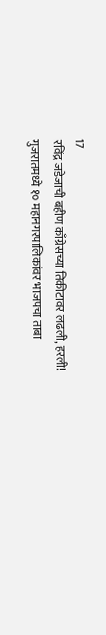17
रविंद्र जडेजाची बहीण काँग्रेसच्या तिकीटावर लढली, हरली! गुजरातमध्ये १० महानगरपालिकांवर भाजपचा ताबा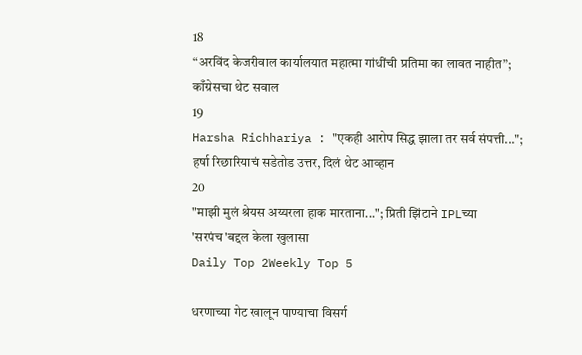18
“अरविंद केजरीवाल कार्यालयात महात्मा गांधींची प्रतिमा का लावत नाहीत”; काँग्रेसचा थेट सवाल
19
Harsha Richhariya : "एकही आरोप सिद्ध झाला तर सर्व संपत्ती..."; हर्षा रिछारियाचं सडेतोड उत्तर, दिलं थेट आव्हान
20
"माझी मुलं श्रेयस अय्यरला हाक मारताना..."; प्रिती झिंटाने IPLच्या 'सरपंच'बद्दल केला खुलासा
Daily Top 2Weekly Top 5

धरणाच्या गेट खालून पाण्याचा विसर्ग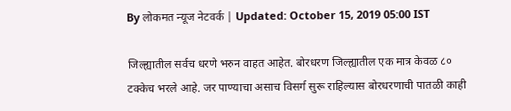By लोकमत न्यूज नेटवर्क | Updated: October 15, 2019 05:00 IST

जिल्ह्यातील सर्वच धरणे भरुन वाहत आहेत. बोरधरण जिल्ह्यातील एक मात्र केवळ ८० टक्केच भरले आहे. जर पाण्याचा असाच विसर्ग सुरू राहिल्यास बोरधरणाची पातळी काही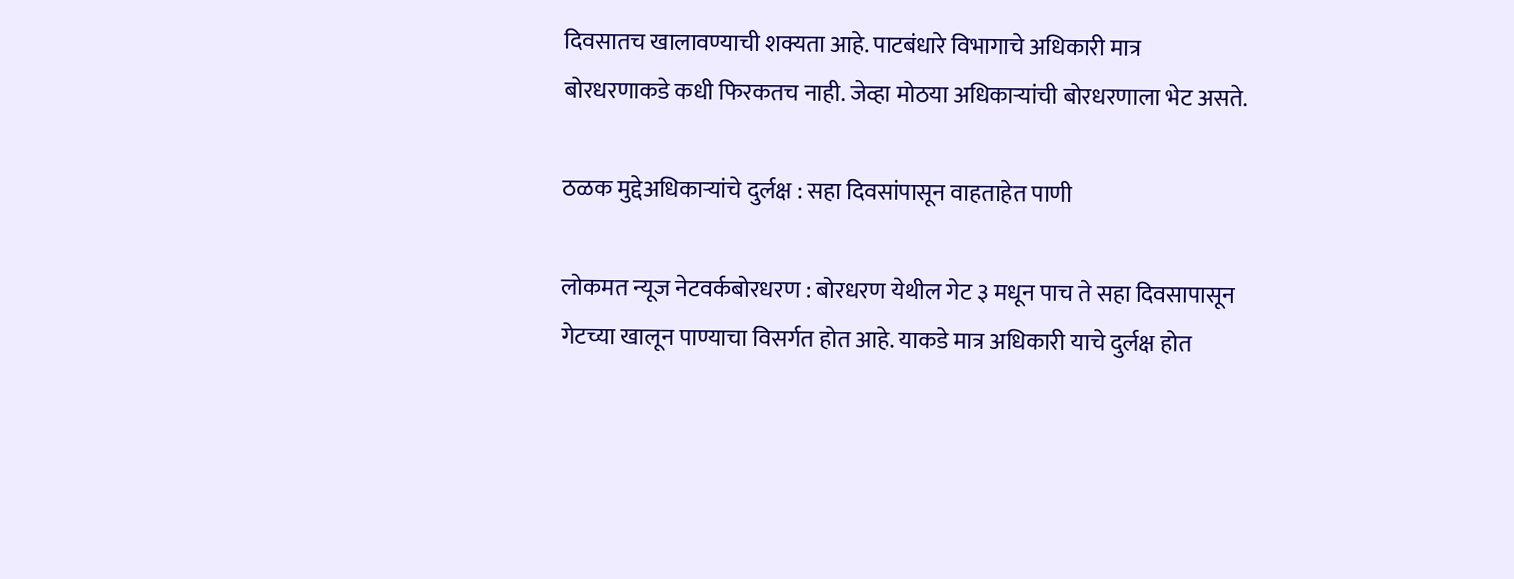दिवसातच खालावण्याची शक्यता आहे. पाटबंधारे विभागाचे अधिकारी मात्र बोरधरणाकडे कधी फिरकतच नाही. जेव्हा मोठया अधिकाऱ्यांची बोरधरणाला भेट असते.

ठळक मुद्देअधिकाऱ्यांचे दुर्लक्ष : सहा दिवसांपासून वाहताहेत पाणी

लोकमत न्यूज नेटवर्कबोरधरण : बोरधरण येथील गेट ३ मधून पाच ते सहा दिवसापासून गेटच्या खालून पाण्याचा विसर्गत होत आहे. याकडे मात्र अधिकारी याचे दुर्लक्ष होत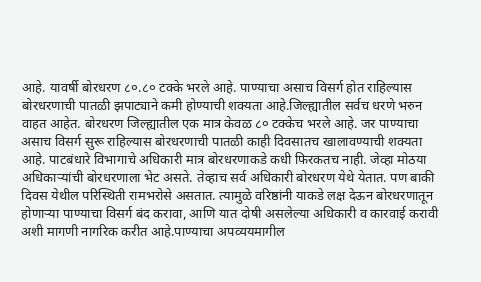आहे. यावर्षी बोरधरण ८०.८० टक्के भरले आहे. पाण्याचा असाच विसर्ग होत राहिल्यास बोरधरणाची पातळी झपाट्याने कमी होण्याची शक्यता आहे.जिल्ह्यातील सर्वच धरणे भरुन वाहत आहेत. बोरधरण जिल्ह्यातील एक मात्र केवळ ८० टक्केच भरले आहे. जर पाण्याचा असाच विसर्ग सुरू राहिल्यास बोरधरणाची पातळी काही दिवसातच खालावण्याची शक्यता आहे. पाटबंधारे विभागाचे अधिकारी मात्र बोरधरणाकडे कधी फिरकतच नाही. जेव्हा मोठया अधिकाऱ्यांची बोरधरणाला भेट असते. तेव्हाच सर्व अधिकारी बोरधरण येथे येतात. पण बाकी दिवस येथील परिस्थिती रामभरोसे असतात. त्यामुळे वरिष्ठांनी याकडे लक्ष देऊन बोरधरणातून होणाऱ्या पाण्याचा विसर्ग बंद करावा, आणि यात दोषी असलेल्या अधिकारी व कारवाई करावी अशी मागणी नागरिक करीत आहे.पाण्याचा अपव्ययमागील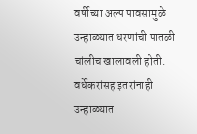वर्षीच्या अल्प पावसामुळे उन्हाळ्यात धरणांची पातळी चांलीच खालावली होती. वर्धेकरांसह इतरांनाही उन्हाळ्यात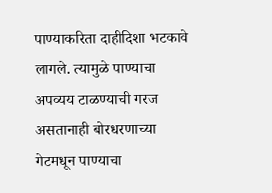पाण्याकरिता दाहीदिशा भटकावे लागले. त्यामुळे पाण्याचा अपव्यय टाळण्याची गरज असतानाही बोरधरणाच्या गेटमधून पाण्याचा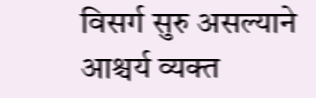विसर्ग सुरु असल्याने आश्चर्य व्यक्त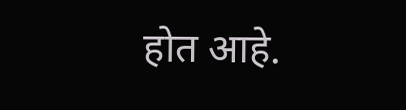होत आहे.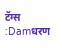टॅग्स :Damधरण